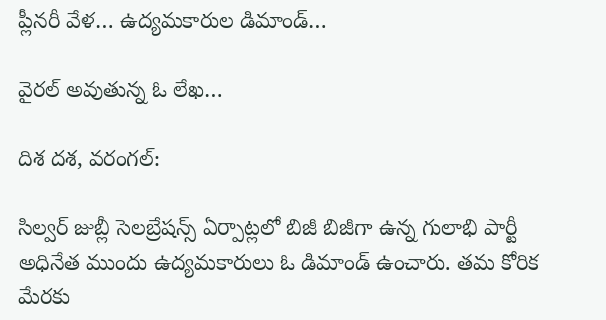ప్లీనరీ వేళ… ఉద్యమకారుల డిమాండ్…

వైరల్ అవుతున్న ఓ లేఖ…

దిశ దశ, వరంగల్:

సిల్వర్ జుబ్లీ సెలబ్రేషన్స్ ఏర్పాట్లలో బిజీ బిజీగా ఉన్న గులాభి పార్టీ అధినేత ముందు ఉద్యమకారులు ఓ డిమాండ్ ఉంచారు. తమ కోరిక మేరకు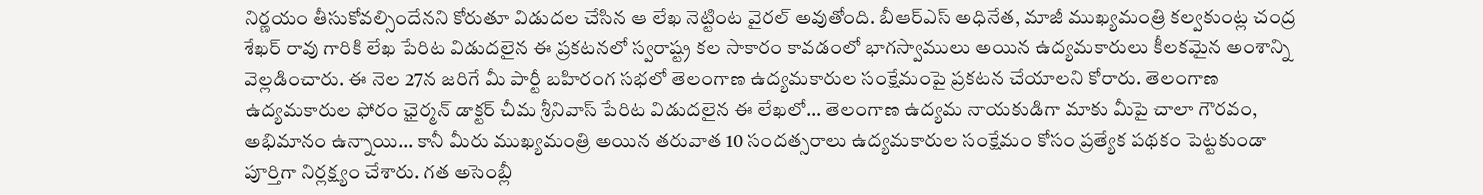నిర్ణయం తీసుకోవల్సిందేనని కోరుతూ విడుదల చేసిన ఆ లేఖ నెట్టింట వైరల్ అవుతోంది. బీఆర్ఎస్ అధినేత, మాజీ ముఖ్యమంత్రి కల్వకుంట్ల చంద్ర శేఖర్ రావు గారికి లేఖ పేరిట విడుదలైన ఈ ప్రకటనలో స్వరాష్ట్ర కల సాకారం కావడంలో భాగస్వాములు అయిన ఉద్యమకారులు కీలకమైన అంశాన్ని వెల్లడించారు. ఈ నెల 27న జరిగే మీ పార్టీ బహిరంగ సభలో తెలంగాణ ఉద్యమకారుల సంక్షేమంపై ప్రకటన చేయాలని కోరారు. తెలంగాణ ఉద్యమకారుల ఫోరం ఛైర్మన్ డాక్టర్ చీమ శ్రీనివాస్ పేరిట విడుదలైన ఈ లేఖలో… తెలంగాణ ఉద్యమ నాయకుడిగా మాకు మీపై చాలా గౌరవం, అభిమానం ఉన్నాయి… కానీ మీరు ముఖ్యమంత్రి అయిన తరువాత 10 సందత్సరాలు ఉద్యమకారుల సంక్షేమం కోసం ప్రత్యేక పథకం పెట్టకుండా పూర్తిగా నిర్లక్ష్యం చేశారు. గత అసెంబ్లీ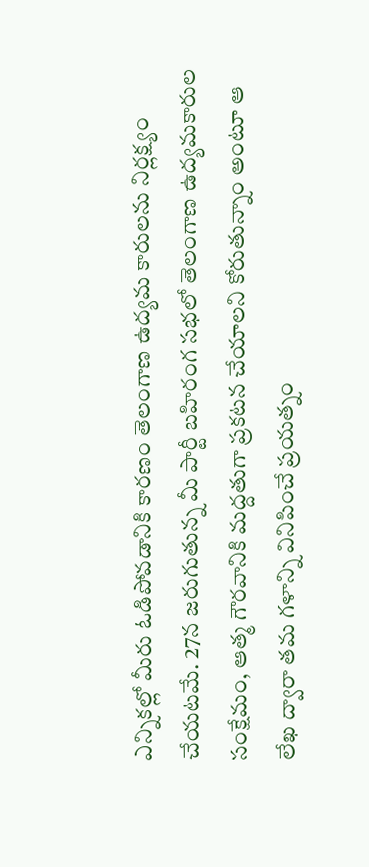ఎన్నికల్లో మీరు ఓడిపోవడానికి కారణం తెలంగాణ ఉద్యమ కారులను నిర్లక్ష్యం చేయటమే. 27న జరుగుతున్న మీ పార్టీ బహిరంగ సభలో తెలంగాణ ఉద్యమకారుల సంక్షేమం, ఆత్మ గౌరవానికి మద్దతుగా ప్రకటన చేయాలని కోరుతున్నాం అంటూ ఆ లేఖ ద్వారా తమ గళాన్ని వినిపించే ప్రయత్నం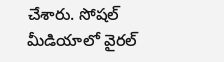చేశారు. సోషల్ మీడియాలో వైరల్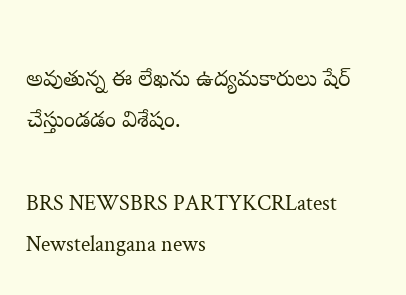అవుతున్న ఈ లేఖను ఉద్యమకారులు షేర్ చేస్తుండడం విశేషం.

BRS NEWSBRS PARTYKCRLatest Newstelangana news